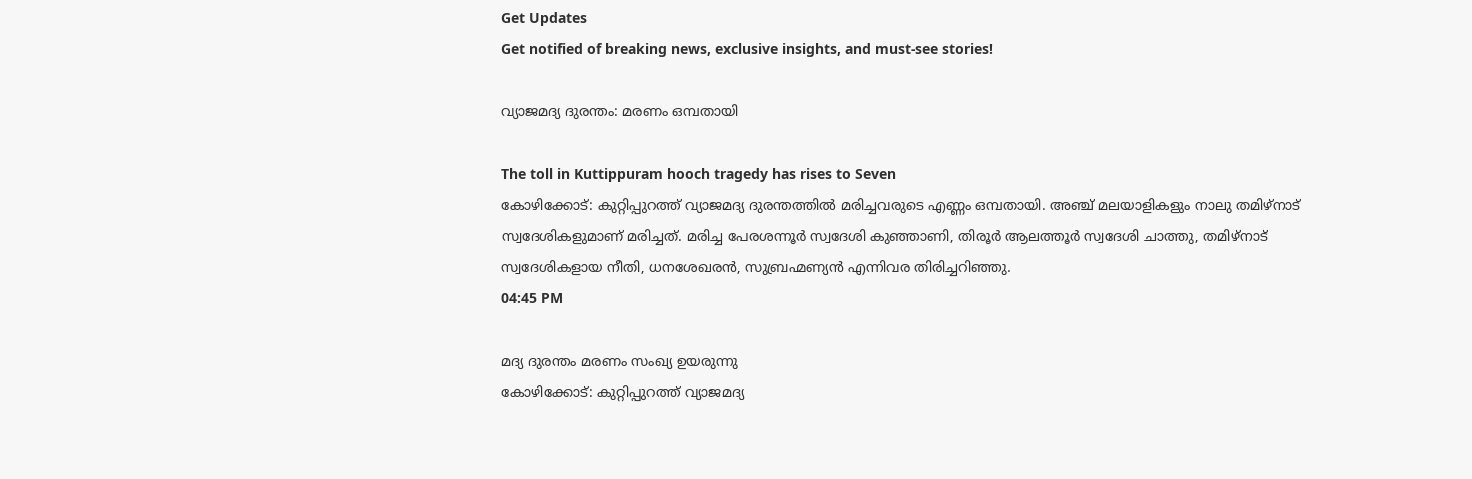Get Updates
Get notified of breaking news, exclusive insights, and must-see stories!

വ്യാജമദ്യ ദുരന്തം: മരണം ഒമ്പതായി

The toll in Kuttippuram hooch tragedy has rises to Seven
കോഴിക്കോട്: കുറ്റിപ്പുറത്ത് വ്യാജമദ്യ ദുരന്തത്തില്‍ മരിച്ചവരുടെ എണ്ണം ഒമ്പതായി. അഞ്ച് മലയാളികളും നാലു തമിഴ്‌നാട് സ്വദേശികളുമാണ് മരിച്ചത്. മരിച്ച പേരശന്നൂര്‍ സ്വദേശി കുഞ്ഞാണി, തിരൂര്‍ ആലത്തൂര്‍ സ്വദേശി ചാത്തു, തമിഴ്‌നാട് സ്വദേശികളായ നീതി, ധനശേഖരന്‍, സുബ്രഹ്മണ്യന്‍ എന്നിവര തിരിച്ചറിഞ്ഞു.
04:45 PM

മദ്യ ദുരന്തം മരണം സംഖ്യ ഉയരുന്നു
കോഴിക്കോട്: കുറ്റിപ്പുറത്ത് വ്യാജമദ്യ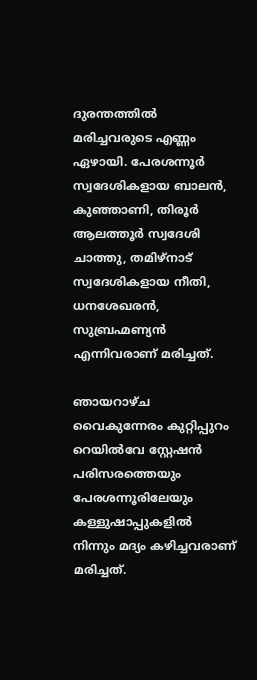ദുരന്തത്തില്‍ മരിച്ചവരുടെ എണ്ണം ഏഴായി. പേരശന്നൂര്‍ സ്വദേശികളായ ബാലന്‍, കുഞ്ഞാണി, തിരൂര്‍ ആലത്തൂര്‍ സ്വദേശി ചാത്തു, തമിഴ്‌നാട് സ്വദേശികളായ നീതി, ധനശേഖരന്‍, സുബ്രഹ്മണ്യന്‍ എന്നിവരാണ് മരിച്ചത്.

ഞായറാഴ്ച വൈകുന്നേരം കുറ്റിപ്പുറം റെയില്‍വേ സ്റ്റേഷന്‍ പരിസരത്തെയും പേരശന്നൂരിലേയും കള്ളുഷാപ്പുകളില്‍ നിന്നും മദ്യം കഴിച്ചവരാണ് മരിച്ചത്.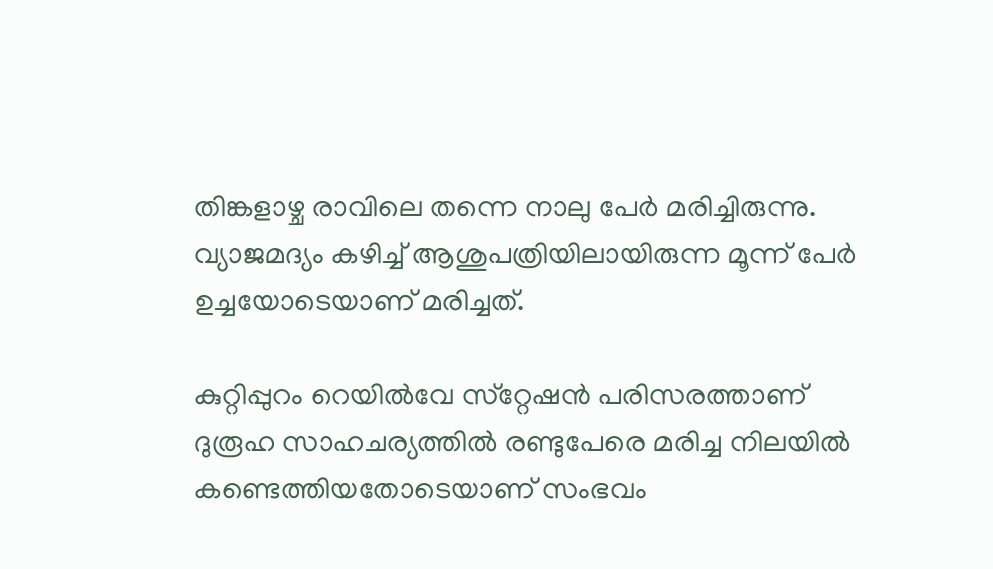തിങ്കളാഴ്ച രാവിലെ തന്നെ നാലു പേര്‍ മരിച്ചിരുന്നു. വ്യാജമദ്യം കഴിച്ച് ആശുപത്രിയിലായിരുന്ന മൂന്ന് പേര്‍ ഉച്ചയോടെയാണ് മരിച്ചത്.

കുറ്റിപ്പുറം റെയില്‍വേ സ്‌റ്റേഷന്‍ പരിസരത്താണ് ദുരൂഹ സാഹചര്യത്തില്‍ രണ്ടുപേരെ മരിച്ച നിലയില്‍ കണ്ടെത്തിയതോടെയാണ് സംഭവം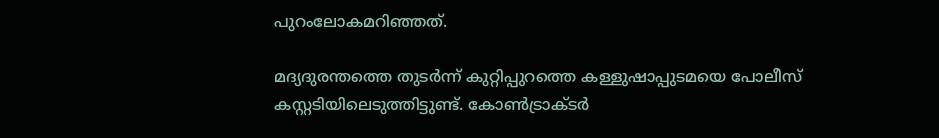പുറംലോകമറിഞ്ഞത്.

മദ്യദുരന്തത്തെ തുടര്‍ന്ന് കുറ്റിപ്പുറത്തെ കള്ളുഷാപ്പുടമയെ പോലീസ് കസ്റ്റടിയിലെടുത്തിട്ടുണ്ട്. കോണ്‍ട്രാക്ടര്‍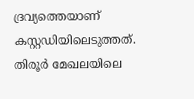ദ്രവ്യത്തെയാണ് കസ്റ്റഡിയിലെടുത്തത്. തിരൂര്‍ മേഖലയിലെ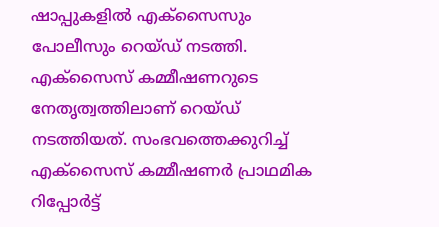ഷാപ്പുകളില്‍ എക്‌സൈസും പോലീസും റെയ്ഡ് നടത്തി. എക്‌സൈസ് കമ്മീഷണറുടെ നേതൃത്വത്തിലാണ് റെയ്ഡ് നടത്തിയത്. സംഭവത്തെക്കുറിച്ച് എക്‌സൈസ് കമ്മീഷണര്‍ പ്രാഥമിക റിപ്പോര്‍ട്ട്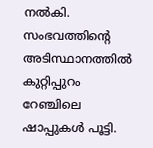നല്‍കി. സംഭവത്തിന്റെ അടിസ്ഥാനത്തില്‍ കുറ്റിപ്പുറം റേഞ്ചിലെ ഷാപ്പുകള്‍ പൂട്ടി.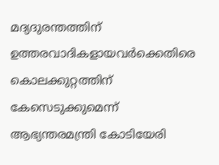മദ്യദുരന്തത്തിന് ഉത്തരവാദികളായവര്‍ക്കെതിരെ കൊലക്കുറ്റത്തിന് കേസെടുക്കുമെന്ന് ആഭ്യന്തരമന്ത്രി കോടിയേരി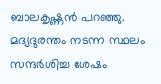ബാലകൃഷ്ണന്‍ പറഞ്ഞു. മദ്യദുരന്തം നടന്ന സ്ഥലം സന്ദര്‍ശിച്ച ശേഷം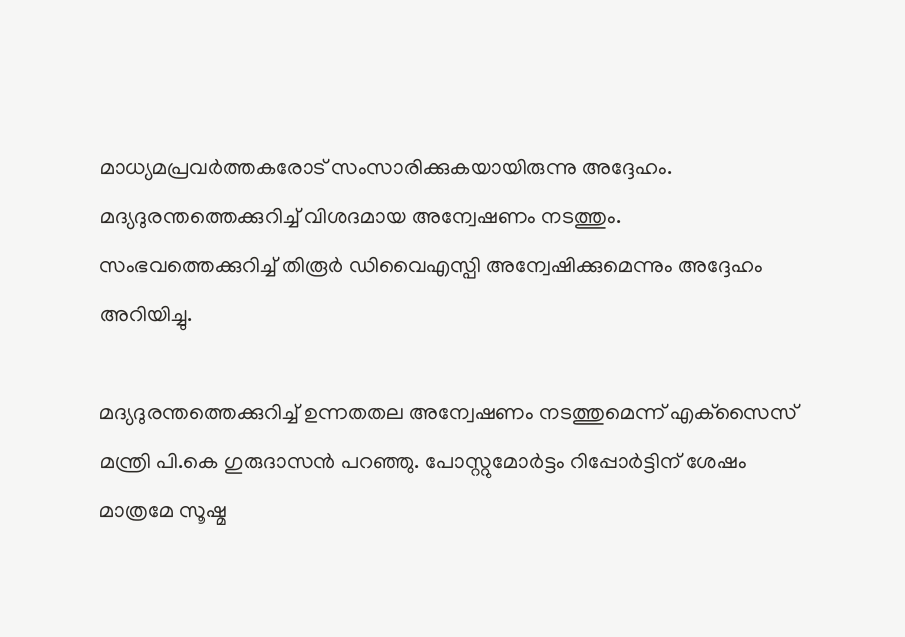മാധ്യമപ്രവര്‍ത്തകരോട് സംസാരിക്കുകയായിരുന്നു അദ്ദേഹം. മദ്യദുരന്തത്തെക്കുറിച്ച് വിശദമായ അന്വേഷണം നടത്തും. സംഭവത്തെക്കുറിച്ച് തിരൂര്‍ ഡിവൈഎസ്പി അന്വേഷിക്കുമെന്നും അദ്ദേഹം അറിയിച്ചു.

മദ്യദുരന്തത്തെക്കുറിച്ച് ഉന്നതതല അന്വേഷണം നടത്തുമെന്ന് എക്‌സൈസ് മന്ത്രി പി.കെ ഗുരുദാസന്‍ പറഞ്ഞു. പോസ്റ്റുമോര്‍ട്ടം റിപ്പോര്‍ട്ടിന് ശേഷം മാത്രമേ സൂഷ്മ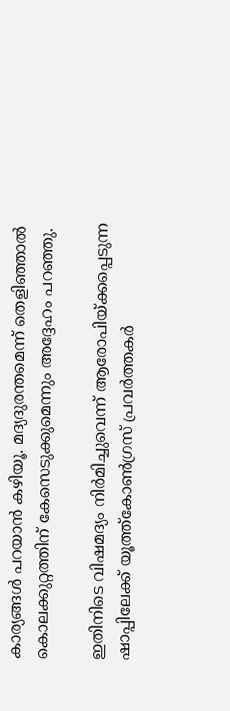കാര്യങ്ങള്‍ പറയാന്‍ കഴിയൂ. മദ്യദുരന്തമെന്ന് തെളിഞ്ഞാല്‍ കൊലക്കുറ്റത്തിന് കേസെടുക്കുമെന്നും അദ്ദേഹം പറഞ്ഞു.

ഇതിനിടെ വിഷമദ്യം നിര്‍മിച്ചുവെന്ന് ആരോപിയ്ക്കപ്പെടുന്ന ഷാപ്പിലേക്ക് യൂത്ത്‌കോണ്‍ഗ്രസ് പ്രവര്‍ത്തകര്‍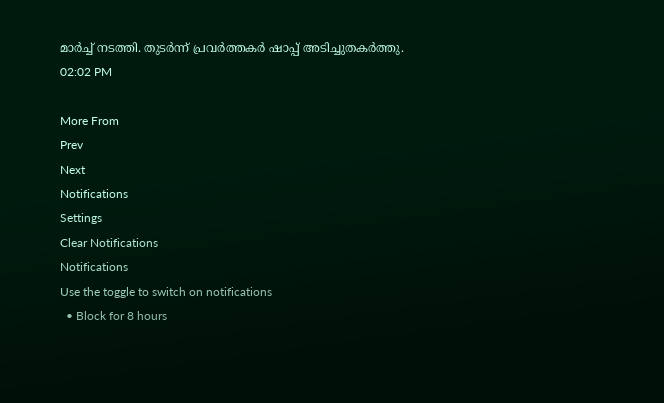മാര്‍ച്ച് നടത്തി. തുടര്‍ന്ന് പ്രവര്‍ത്തകര്‍ ഷാപ്പ് അടിച്ചുതകര്‍ത്തു.
02:02 PM

More From
Prev
Next
Notifications
Settings
Clear Notifications
Notifications
Use the toggle to switch on notifications
  • Block for 8 hours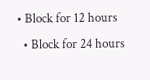• Block for 12 hours
  • Block for 24 hours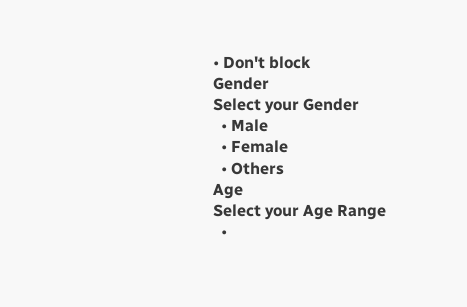• Don't block
Gender
Select your Gender
  • Male
  • Female
  • Others
Age
Select your Age Range
  •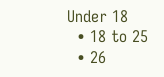Under 18
  • 18 to 25
  • 26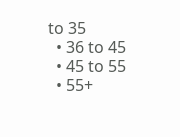to 35
  • 36 to 45
  • 45 to 55
  • 55+